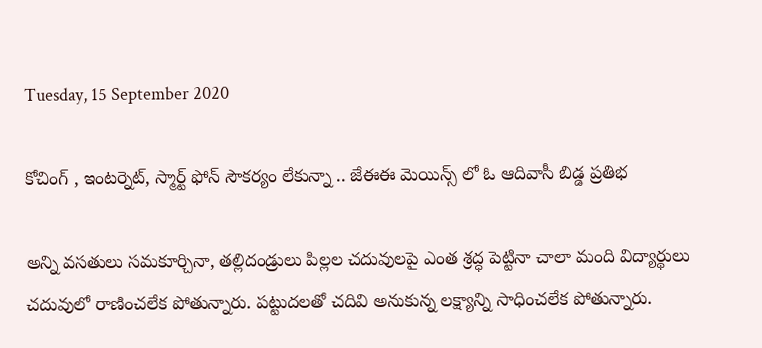Tuesday, 15 September 2020

కోచింగ్ , ఇంటర్నెట్, స్మార్ట్ ఫోన్ సౌకర్యం లేకున్నా .. జేఈఈ మెయిన్స్ లో ఓ ఆదివాసీ బిడ్డ ప్రతిభ

అన్ని వసతులు సమకూర్చినా, తల్లిదండ్రులు పిల్లల చదువులపై ఎంత శ్రద్ధ పెట్టినా చాలా మంది విద్యార్థులు చదువులో రాణించలేక పోతున్నారు. పట్టుదలతో చదివి అనుకున్న లక్ష్యాన్ని సాధించలేక పోతున్నారు.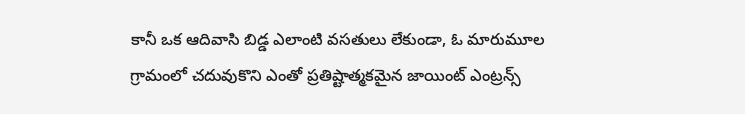కానీ ఒక ఆదివాసి బిడ్డ ఎలాంటి వసతులు లేకుండా, ఓ మారుమూల గ్రామంలో చదువుకొని ఎంతో ప్రతిష్టాత్మకమైన జాయింట్ ఎంట్రన్స్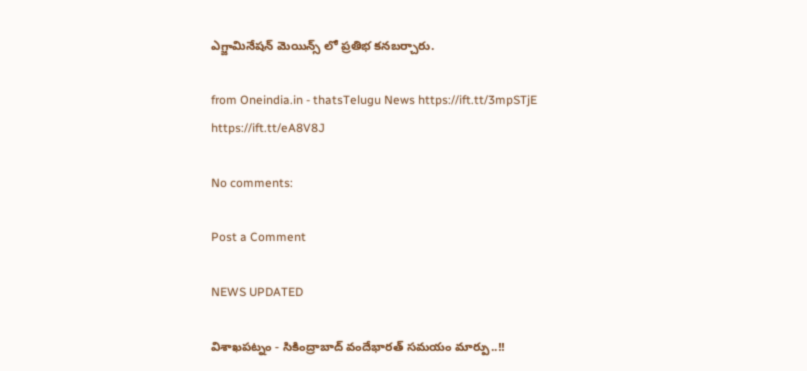ఎగ్జామినేషన్ మెయిన్స్ లో ప్రతిభ కనబర్చారు.

from Oneindia.in - thatsTelugu News https://ift.tt/3mpSTjE
https://ift.tt/eA8V8J

No comments:

Post a Comment

NEWS UPDATED

విశాఖపట్నం - సికింద్రాబాద్ వందేభారత్ సమయం మార్పు..!!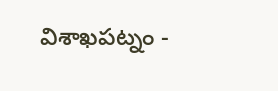విశాఖపట్నం -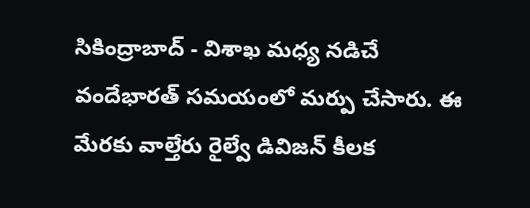సికింద్రాబాద్ - విశాఖ మధ్య నడిచే వందేభారత్ సమయంలో మర్పు చేసారు. ఈ మేరకు వాల్తేరు రైల్వే డివిజన్ కీలక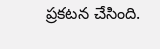ప్రకటన చేసింది.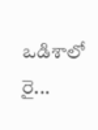ఒడిశాలో రై...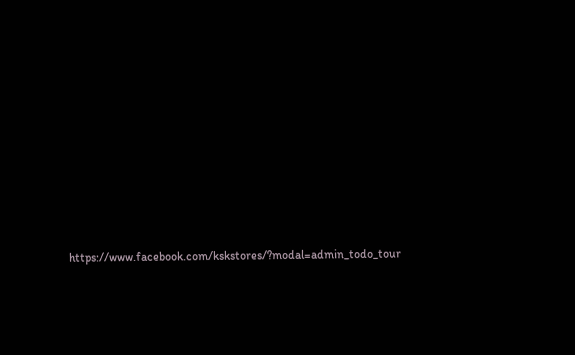https://www.facebook.com/kskstores/?modal=admin_todo_tour